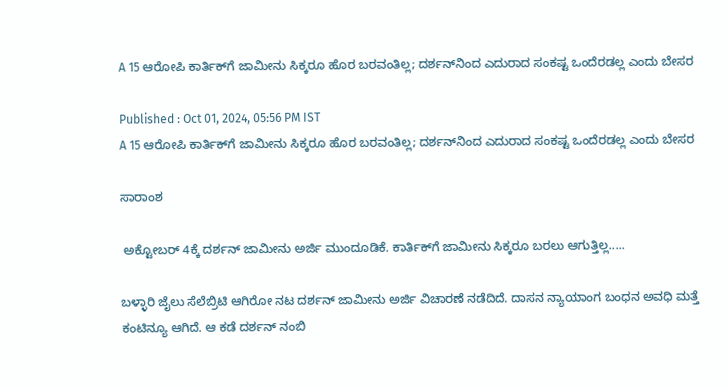A 15 ಆರೋಪಿ ಕಾರ್ತಿಕ್‌ಗೆ ಜಾಮೀನು ಸಿಕ್ಕರೂ ಹೊರ ಬರವಂತಿಲ್ಲ; ದರ್ಶನ್‌ನಿಂದ ಎದುರಾದ ಸಂಕಷ್ಟ ಒಂದೆರಡಲ್ಲ ಎಂದು ಬೇಸರ

Published : Oct 01, 2024, 05:56 PM IST
A 15 ಆರೋಪಿ ಕಾರ್ತಿಕ್‌ಗೆ ಜಾಮೀನು ಸಿಕ್ಕರೂ ಹೊರ ಬರವಂತಿಲ್ಲ; ದರ್ಶನ್‌ನಿಂದ ಎದುರಾದ ಸಂಕಷ್ಟ ಒಂದೆರಡಲ್ಲ ಎಂದು ಬೇಸರ

ಸಾರಾಂಶ

 ಅಕ್ಟೋಬರ್ 4ಕ್ಕೆ ದರ್ಶನ್ ಜಾಮೀನು ಅರ್ಜಿ ಮುಂದೂಡಿಕೆ. ಕಾರ್ತಿಕ್‌ಗೆ ಜಾಮೀನು ಸಿಕ್ಕರೂ ಬರಲು ಆಗುತ್ತಿಲ್ಲ.....

ಬಳ್ಳಾರಿ ಜೈಲು ಸೆಲೆಬ್ರಿಟಿ ಆಗಿರೋ ನಟ ದರ್ಶನ್ ಜಾಮೀನು ಅರ್ಜಿ ವಿಚಾರಣೆ ನಡೆದಿದೆ. ದಾಸನ ನ್ಯಾಯಾಂಗ ಬಂಧನ ಅವಧಿ ಮತ್ತೆ ಕಂಟಿನ್ಯೂ ಆಗಿದೆ. ಆ ಕಡೆ ದರ್ಶನ್ ನಂಬಿ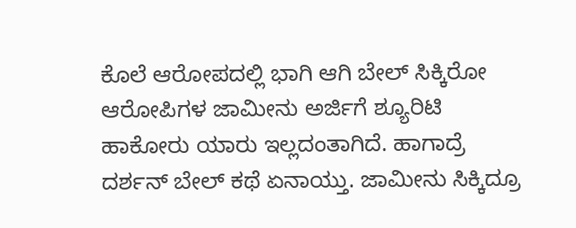ಕೊಲೆ ಆರೋಪದಲ್ಲಿ ಭಾಗಿ ಆಗಿ ಬೇಲ್ ಸಿಕ್ಕಿರೋ ಆರೋಪಿಗಳ ಜಾಮೀನು ಅರ್ಜಿಗೆ ಶ್ಯೂರಿಟಿ ಹಾಕೋರು ಯಾರು ಇಲ್ಲದಂತಾಗಿದೆ. ಹಾಗಾದ್ರೆ ದರ್ಶನ್ ಬೇಲ್ ಕಥೆ ಏನಾಯ್ತು. ಜಾಮೀನು ಸಿಕ್ಕಿದ್ರೂ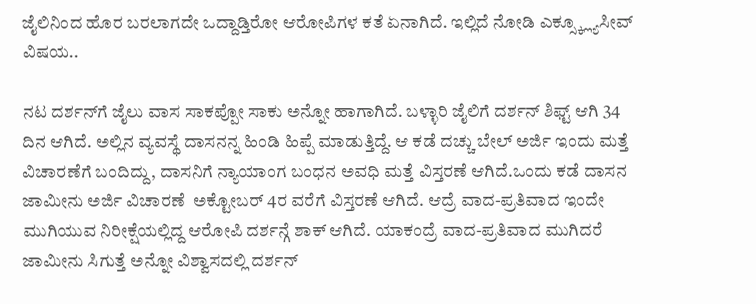ಜೈಲಿನಿಂದ ಹೊರ ಬರಲಾಗದೇ ಒದ್ದಾಡ್ತಿರೋ ಆರೋಪಿಗಳ ಕತೆ ಏನಾಗಿದೆ. ಇಲ್ಲಿದೆ ನೋಡಿ ಎಕ್ಸ್ಕ್ಲ್ಯೂಸೀವ್ ವಿಷಯ..

ನಟ ದರ್ಶನ್‌ಗೆ ಜೈಲು ವಾಸ ಸಾಕಪ್ಪೋ ಸಾಕು ಅನ್ನೋ ಹಾಗಾಗಿದೆ. ಬಳ್ಳಾರಿ ಜೈಲಿಗೆ ದರ್ಶನ್ ಶಿಫ್ಟ್ ಆಗಿ 34 ದಿನ ಆಗಿದೆ. ಅಲ್ಲಿನ ವ್ಯವಸ್ಥೆ ದಾಸನನ್ನ ಹಿಂಡಿ ಹಿಪ್ಪೆ ಮಾಡುತ್ತಿದ್ದೆ. ಆ ಕಡೆ ದಚ್ಚು ಬೇಲ್ ಅರ್ಜಿ ಇಂದು ಮತ್ತೆ ವಿಚಾರಣೆಗೆ ಬಂದಿದ್ದು, ದಾಸನಿಗೆ ನ್ಯಾಯಾಂಗ ಬಂಧನ ಅವಧಿ ಮತ್ತೆ ವಿಸ್ತರಣೆ ಆಗಿದೆ.ಒಂದು ಕಡೆ ದಾಸನ ಜಾಮೀನು ಅರ್ಜಿ ವಿಚಾರಣೆ  ಅಕ್ಟೋಬರ್ 4ರ ವರೆಗೆ ವಿಸ್ತರಣೆ ಆಗಿದೆ. ಆದ್ರೆ ವಾದ-ಪ್ರತಿವಾದ ಇಂದೇ ಮುಗಿಯುವ ನಿರೀಕ್ಷೆಯಲ್ಲಿದ್ದ ಆರೋಪಿ ದರ್ಶನ್ಗೆ ಶಾಕ್ ಆಗಿದೆ. ಯಾಕಂದ್ರೆ ವಾದ-ಪ್ರತಿವಾದ ಮುಗಿದರೆ ಜಾಮೀನು ಸಿಗುತ್ತೆ ಅನ್ನೋ ವಿಶ್ವಾಸದಲ್ಲಿ ದರ್ಶನ್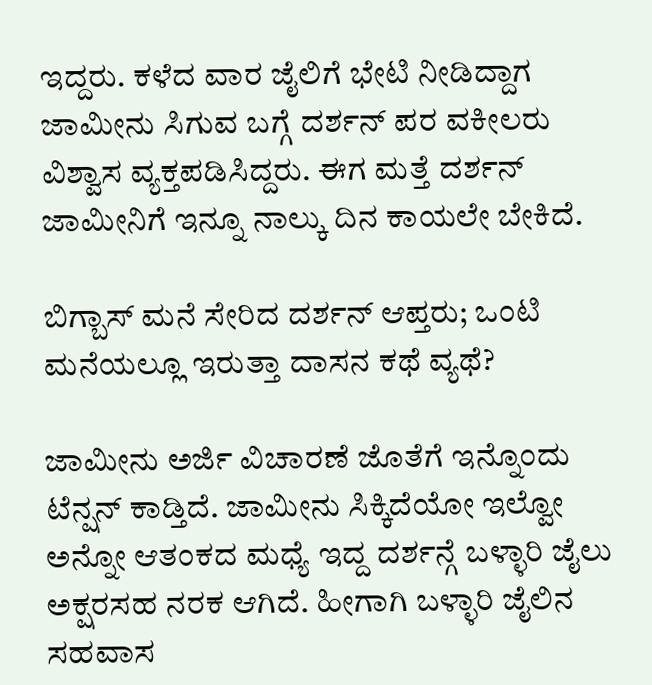ಇದ್ದರು. ಕಳೆದ ವಾರ ಜೈಲಿಗೆ ಭೇಟಿ ನೀಡಿದ್ದಾಗ ಜಾಮೀನು ಸಿಗುವ ಬಗ್ಗೆ ದರ್ಶನ್ ಪರ ವಕೀಲರು ವಿಶ್ವಾಸ ವ್ಯಕ್ತಪಡಿಸಿದ್ದರು. ಈಗ ಮತ್ತೆ ದರ್ಶನ್ ಜಾಮೀನಿಗೆ ಇನ್ನೂ ನಾಲ್ಕು ದಿನ ಕಾಯಲೇ ಬೇಕಿದೆ.

ಬಿಗ್ಬಾಸ್ ಮನೆ ಸೇರಿದ ದರ್ಶನ್ ಆಪ್ತರು; ಒಂಟಿ ಮನೆಯಲ್ಲೂ ಇರುತ್ತಾ ದಾಸನ ಕಥೆ ವ್ಯಥೆ?

ಜಾಮೀನು ಅರ್ಜಿ ವಿಚಾರಣೆ ಜೊತೆಗೆ ಇನ್ನೊಂದು ಟೆನ್ಷನ್ ಕಾಡ್ತಿದೆ. ಜಾಮೀನು ಸಿಕ್ಕಿದೆಯೋ ಇಲ್ವೋ ಅನ್ನೋ ಆತಂಕದ ಮಧ್ಯೆ ಇದ್ದ ದರ್ಶನ್ಗೆ ಬಳ್ಳಾರಿ ಜೈಲು ಅಕ್ಷರಸಹ ನರಕ ಆಗಿದೆ. ಹೀಗಾಗಿ ಬಳ್ಳಾರಿ ಜೈಲಿನ ಸಹವಾಸ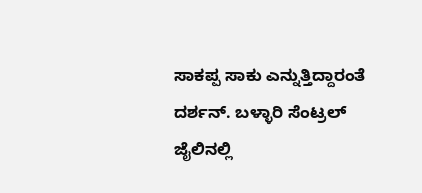ಸಾಕಪ್ಪ ಸಾಕು ಎನ್ನುತ್ತಿದ್ದಾರಂತೆ ದರ್ಶನ್. ಬಳ್ಳಾರಿ ಸೆಂಟ್ರಲ್ ಜೈಲಿನಲ್ಲಿ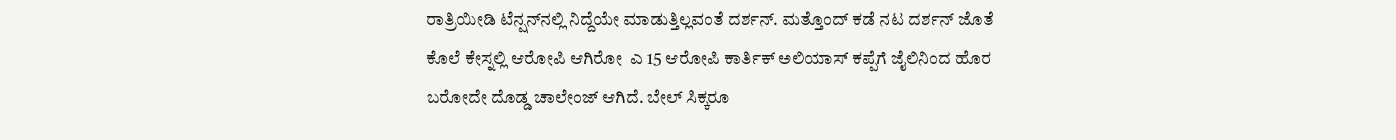ರಾತ್ರಿಯೀಡಿ ಟೆನ್ಷನ್‌ನಲ್ಲಿ ನಿದ್ದೆಯೇ ಮಾಡುತ್ತಿಲ್ಲವಂತೆ ದರ್ಶನ್. ಮತ್ತೊಂದ್ ಕಡೆ ನಟ ದರ್ಶನ್ ಜೊತೆ ಕೊಲೆ ಕೇಸ್ನಲ್ಲಿ ಆರೋಪಿ ಆಗಿರೋ  ಎ 15 ಆರೋಪಿ ಕಾರ್ತಿಕ್ ಅಲಿಯಾಸ್ ಕಪ್ಪೆಗೆ ಜೈಲಿನಿಂದ ಹೊರ ಬರೋದೇ ದೊಡ್ಡ ಚಾಲೇಂಜ್ ಆಗಿದೆ. ಬೇಲ್ ಸಿಕ್ಕರೂ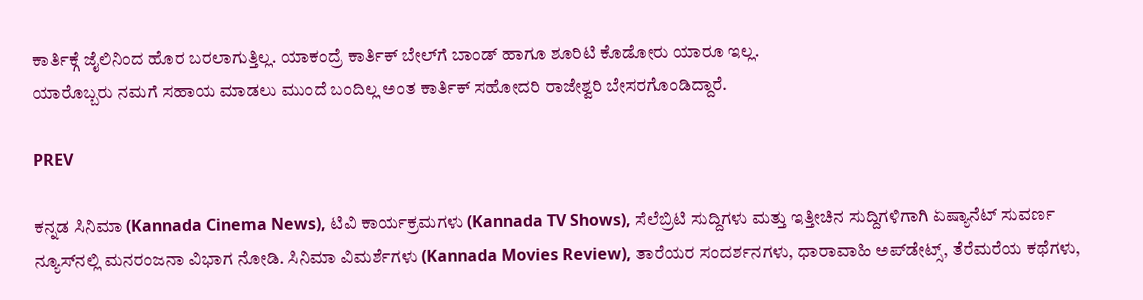ಕಾರ್ತಿಕ್ಗೆ ಜೈಲಿನಿಂದ ಹೊರ ಬರಲಾಗುತ್ತಿಲ್ಲ. ಯಾಕಂದ್ರೆ ಕಾರ್ತಿಕ್ ಬೇಲ್‌ಗೆ ಬಾಂಡ್ ಹಾಗೂ ಶೂರಿಟಿ ಕೊಡೋರು ಯಾರೂ ಇಲ್ಲ.
ಯಾರೊಬ್ಬರು ನಮಗೆ ಸಹಾಯ ಮಾಡಲು ಮುಂದೆ ಬಂದಿಲ್ಲ ಅಂತ ಕಾರ್ತಿಕ್ ಸಹೋದರಿ ರಾಜೇಶ್ವರಿ ಬೇಸರಗೊಂಡಿದ್ದಾರೆ.

PREV

ಕನ್ನಡ ಸಿನಿಮಾ (Kannada Cinema News), ಟಿವಿ ಕಾರ್ಯಕ್ರಮಗಳು (Kannada TV Shows), ಸೆಲೆಬ್ರಿಟಿ ಸುದ್ದಿಗಳು ಮತ್ತು ಇತ್ತೀಚಿನ ಸುದ್ದಿಗಳಿಗಾಗಿ ಏಷ್ಯಾನೆಟ್ ಸುವರ್ಣ ನ್ಯೂಸ್‌ನಲ್ಲಿ ಮನರಂಜನಾ ವಿಭಾಗ ನೋಡಿ. ಸಿನಿಮಾ ವಿಮರ್ಶೆಗಳು (Kannada Movies Review), ತಾರೆಯರ ಸಂದರ್ಶನಗಳು, ಧಾರಾವಾಹಿ ಅಪ್‌ಡೇಟ್ಸ್‌, ತೆರೆಮರೆಯ ಕಥೆಗಳು,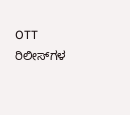OTT ರಿಲೀಸ್‌ಗಳ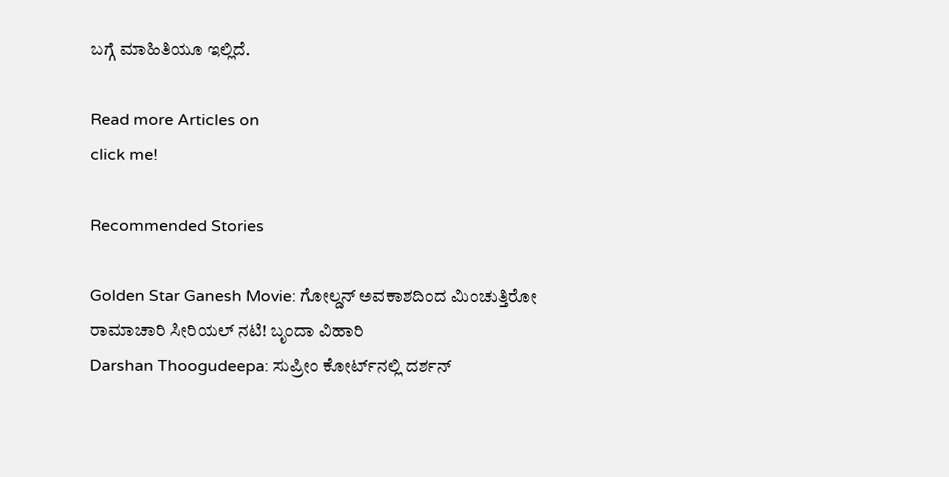ಬಗ್ಗೆ ಮಾಹಿತಿಯೂ ಇಲ್ಲಿದೆ.

Read more Articles on
click me!

Recommended Stories

Golden Star Ganesh Movie: ಗೋಲ್ಡನ್‌ ಅವಕಾಶದಿಂದ ಮಿಂಚುತ್ತಿರೋ ರಾಮಾಚಾರಿ ಸೀರಿಯಲ್‌ ನಟಿ! ಬೃಂದಾ ವಿಹಾರಿ
Darshan Thoogudeepa: ಸುಪ್ರೀಂ ಕೋರ್ಟ್‌ನಲ್ಲಿ ದರ್ಶನ್‌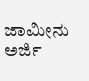ಜಾಮೀನು ಅರ್ಜಿ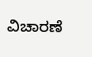ವಿಚಾರಣೆ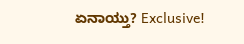ಏನಾಯ್ತು? Exclusive!